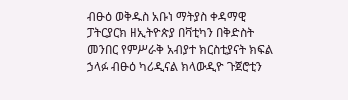ብፁዕ ወቅዱስ አቡነ ማትያስ ቀዳማዊ ፓትርያርክ ዘኢትዮጵያ በቫቲካን በቅድስት መንበር የምሥራቅ አብያተ ክርስቲያናት ክፍል ኃላፉ ብፁዕ ካሪዲናል ክላውዲዮ ጉጀሮቲን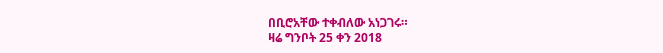በቢሮአቸው ተቀብለው አነጋገሩ።
ዛሬ ግንቦት 25 ቀን 2018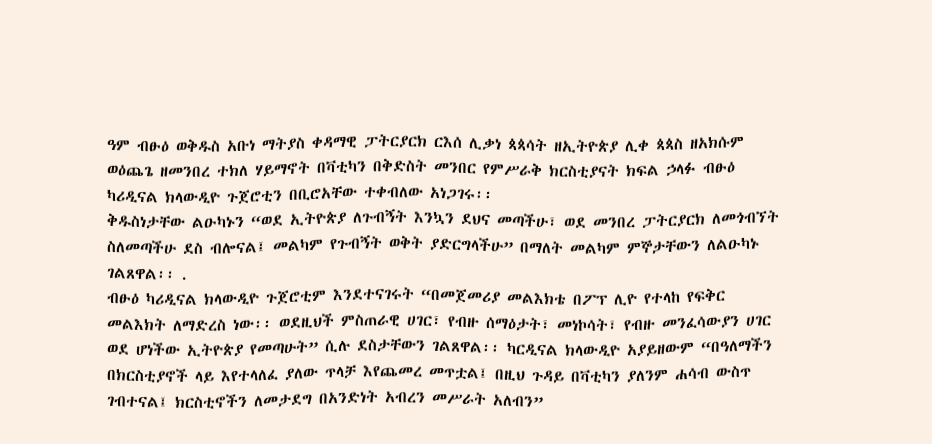ዓም ብፁዕ ወቅዱስ አቡነ ማትያስ ቀዳማዊ ፓትርያርክ ርእሰ ሊቃነ ጳጳሳት ዘኢትዮጵያ ሊቀ ጳጳስ ዘአክሱም ወዕጨጌ ዘመንበረ ተክለ ሃይማኖት በቫቲካን በቅድስት መንበር የምሥራቅ ክርስቲያናት ክፍል ኃላፉ ብፁዕ ካሪዲናል ክላውዲዮ ጉጀሮቲን በቢሮአቸው ተቀብለው አነጋገሩ፡፡
ቅዱስነታቸው ልዑካኑን “ወደ ኢትዮጵያ ለጉብኝት እንኳን ደህና መጣችሁ፣ ወደ መንበረ ፓትርያርክ ለመጎብኘት ስለመጣችሁ ደስ ብሎናል፤ መልካም የጉብኝት ወቅት ያድርግላችሁ” በማለት መልካም ምኞታቸውን ለልዑካኑ ገልጸዋል፡፡ .
ብፁዕ ካሪዲናል ክላውዲዮ ጉጀሮቲም እንደተናገሩት “በመጀመሪያ መልእክቴ በፖፕ ሊዮ የተላከ የፍቅር መልእክት ለማድረስ ነው፡፡ ወደዚህች ምስጠራዊ ሀገር፣ የብዙ ሰማዕታት፣ መነኮሳት፣ የብዙ መንፈሳውያን ሀገር ወደ ሆነችው ኢትዮጵያ የመጣሁት” ሲሉ ደስታቸውን ገልጸዋል፡፡ ካርዲናል ክላውዲዮ አያይዘውም “በዓለማችን በክርስቲያኖች ላይ እየተላለፈ ያለው ጥላቻ እየጨመረ መጥቷል፤ በዚህ ጉዳይ በቫቲካን ያለንም ሐሳብ ውስጥ ገብተናል፤ ክርስቲኖችን ለመታደግ በአንድነት አብረን መሥራት አለብን”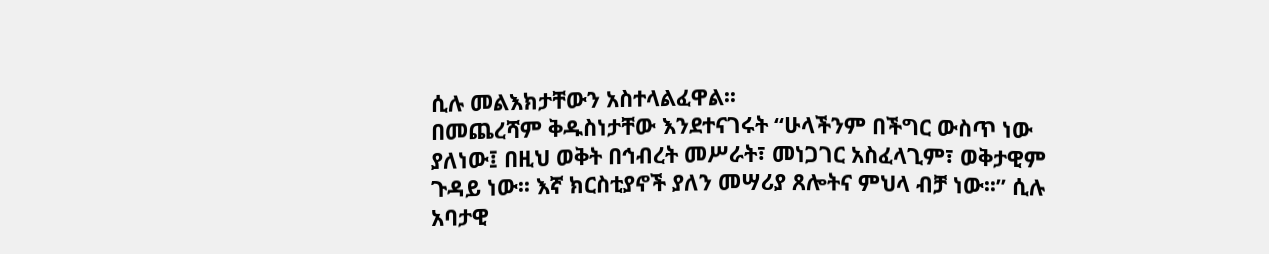ሲሉ መልእክታቸውን አስተላልፈዋል፡፡
በመጨረሻም ቅዱስነታቸው እንደተናገሩት “ሁላችንም በችግር ውስጥ ነው ያለነው፤ በዚህ ወቅት በኅብረት መሥራት፣ መነጋገር አስፈላጊም፣ ወቅታዊም ጉዳይ ነው፡፡ እኛ ክርስቲያኖች ያለን መሣሪያ ጸሎትና ምህላ ብቻ ነው፡፡” ሲሉ አባታዊ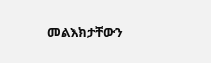መልእክታቸውን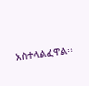አስተላልፈዋል፡፡